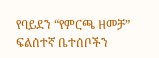የባይደን “የምርጫ ዘመቻ” ፍልሰተኛ ቤተሰቦችን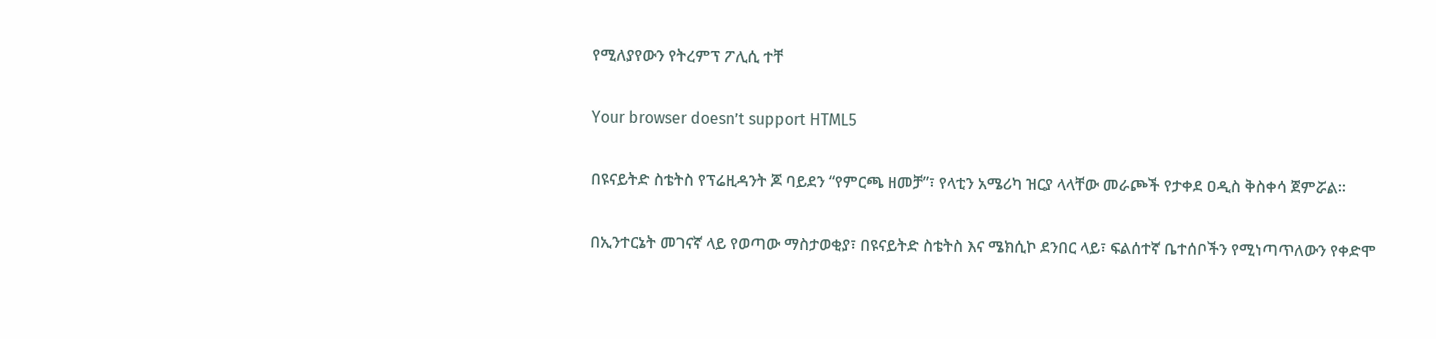የሚለያየውን የትረምፕ ፖሊሲ ተቸ

Your browser doesn’t support HTML5

በዩናይትድ ስቴትስ የፕሬዚዳንት ጆ ባይደን “የምርጫ ዘመቻ”፣ የላቲን አሜሪካ ዝርያ ላላቸው መራጮች የታቀደ ዐዲስ ቅስቀሳ ጀምሯል፡፡

በኢንተርኔት መገናኛ ላይ የወጣው ማስታወቂያ፣ በዩናይትድ ስቴትስ እና ሜክሲኮ ደንበር ላይ፣ ፍልሰተኛ ቤተሰቦችን የሚነጣጥለውን የቀድሞ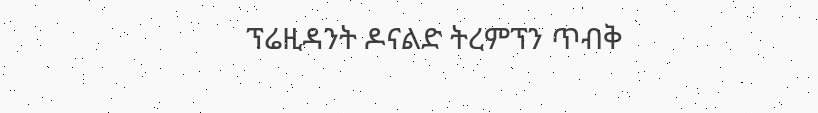ፕሬዚዳንት ዶናልድ ትረምፕን ጥብቅ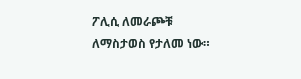ፖሊሲ ለመራጮቹ ለማስታወስ የታለመ ነው።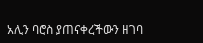አሊን ባሮስ ያጠናቀረችውን ዘገባ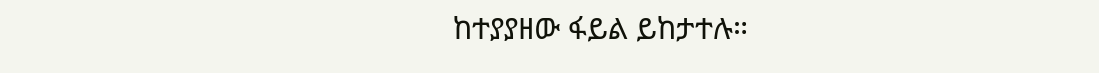ከተያያዘው ፋይል ይከታተሉ።